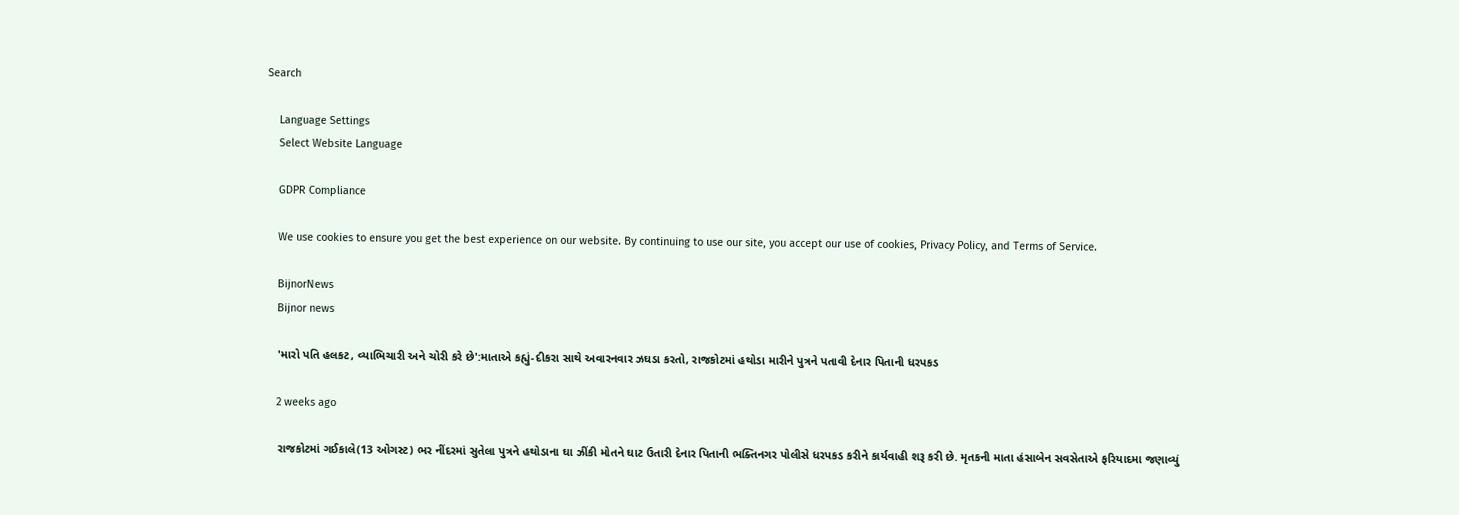Search

    Language Settings
    Select Website Language

    GDPR Compliance

    We use cookies to ensure you get the best experience on our website. By continuing to use our site, you accept our use of cookies, Privacy Policy, and Terms of Service.

    BijnorNews
    Bijnor news

    'મારો પતિ હલકટ, વ્યાભિચારી અને ચોરી કરે છે':માતાએ કહ્યું-દીકરા સાથે અવારનવાર ઝઘડા કરતો, રાજકોટમાં હથોડા મારીને પુત્રને પતાવી દેનાર પિતાની ધરપકડ

    2 weeks ago

    રાજકોટમાં ગઈકાલે(13 ઓગસ્ટ) ભર નીંદરમાં સુતેલા પુત્રને હથોડાના ઘા ઝીંકી મોતને ઘાટ ઉતારી દેનાર પિતાની ભક્તિનગર પોલીસે ધરપકડ કરીને કાર્યવાહી શરૂ કરી છે. મૃતકની માતા હંસાબેન સવસેતાએ ફરિયાદમા જણાવ્યું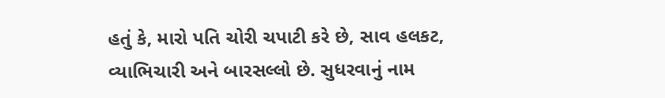હતું કે, મારો પતિ ચોરી ચપાટી કરે છે, સાવ હલકટ, વ્યાભિચારી અને બારસલ્લો છે. સુધરવાનું નામ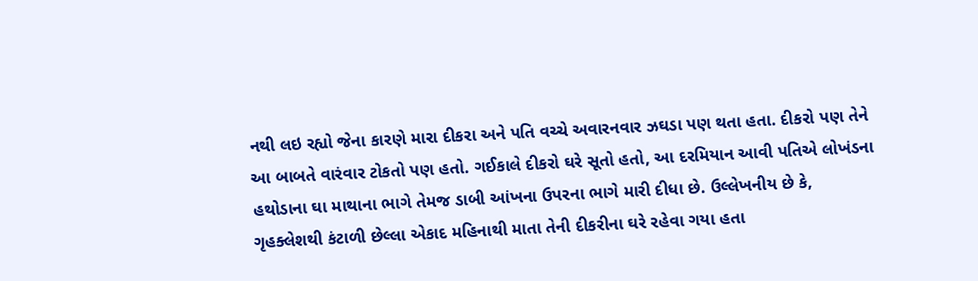નથી લઇ રહ્યો જેના કારણે મારા દીકરા અને પતિ વચ્ચે અવારનવાર ઝઘડા પણ થતા હતા. દીકરો પણ તેને આ બાબતે વારંવાર ટોકતો પણ હતો. ગઈકાલે દીકરો ઘરે સૂતો હતો, આ દરમિયાન આવી પતિએ લોખંડના હથોડાના ઘા માથાના ભાગે તેમજ ડાબી આંખના ઉપરના ભાગે મારી દીધા છે. ઉલ્લેખનીય છે કે, ગૃહક્લેશથી કંટાળી છેલ્લા એકાદ મહિનાથી માતા તેની દીકરીના ઘરે રહેવા ગયા હતા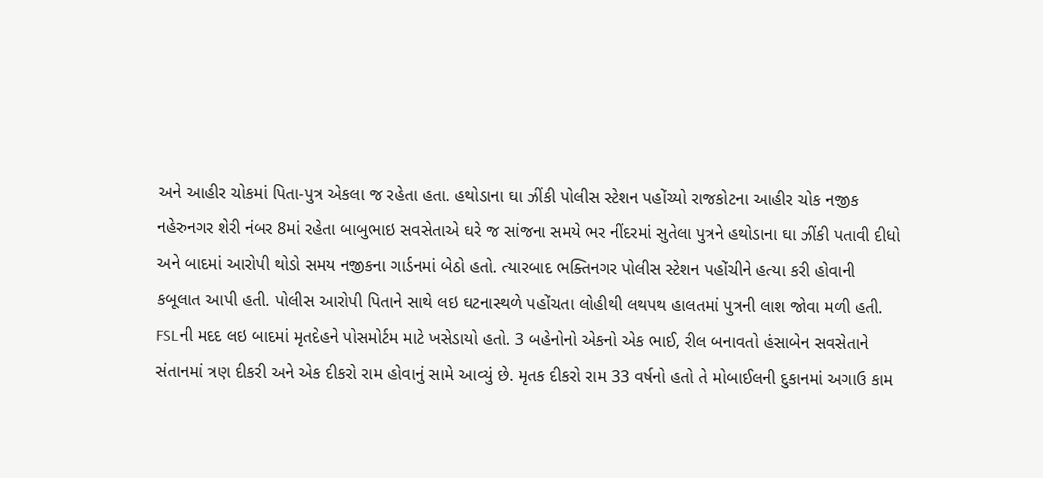અને આહીર ચોકમાં પિતા-પુત્ર એકલા જ રહેતા હતા. હથોડાના ઘા ઝીંકી પોલીસ સ્ટેશન પહોંચ્યો રાજકોટના આહીર ચોક નજીક નહેરુનગર શેરી નંબર 8માં રહેતા બાબુભાઇ સવસેતાએ ઘરે જ સાંજના સમયે ભર નીંદરમાં સુતેલા પુત્રને હથોડાના ઘા ઝીંકી પતાવી દીધો અને બાદમાં આરોપી થોડો સમય નજીકના ગાર્ડનમાં બેઠો હતો. ત્યારબાદ ભક્તિનગર પોલીસ સ્ટેશન પહોંચીને હત્યા કરી હોવાની કબૂલાત આપી હતી. પોલીસ આરોપી પિતાને સાથે લઇ ઘટનાસ્થળે પહોંચતા લોહીથી લથપથ હાલતમાં પુત્રની લાશ જોવા મળી હતી. FSLની મદદ લઇ બાદમાં મૃતદેહને પોસમોર્ટમ માટે ખસેડાયો હતો. 3 બહેનોનો એકનો એક ભાઈ, રીલ બનાવતો હંસાબેન સવસેતાને સંતાનમાં ત્રણ દીકરી અને એક દીકરો રામ હોવાનું સામે આવ્યું છે. મૃતક દીકરો રામ 33 વર્ષનો હતો તે મોબાઈલની દુકાનમાં અગાઉ કામ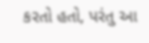કરતો હતો, પરંતુ આ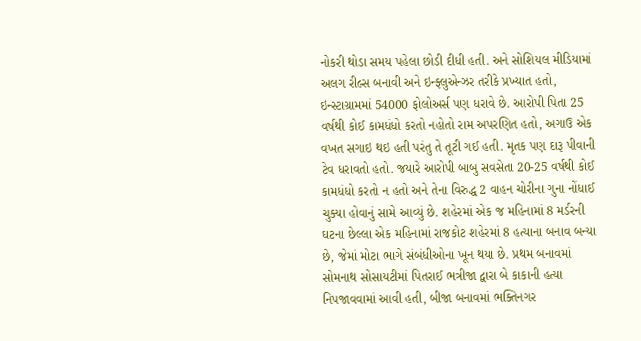નોકરી થોડા સમય પહેલા છોડી દીધી હતી. અને સોશિયલ મીડિયામાં અલગ રીલ્સ બનાવી અને ઇન્ફ્લુએન્ઝર તરીકે પ્રખ્યાત હતો, ઇન્સ્ટાગ્રામમાં 54000 ફોલોઅર્સ પણ ધરાવે છે. આરોપી પિતા 25 વર્ષથી કોઈ કામધંધો કરતો નહોતો રામ અપરણિત હતો, અગાઉ એક વખત સગાઇ થઇ હતી પરંતુ તે તૂટી ગઈ હતી. મૃતક પણ દારૂ પીવાની ટેવ ધરાવતો હતો. જયારે આરોપી બાબુ સવસેતા 20-25 વર્ષથી કોઈ કામધંધો કરતો ન હતો અને તેના વિરુદ્ધ 2 વાહન ચોરીના ગુના નોંધાઈ ચુક્યા હોવાનું સામે આવ્યું છે. શહેરમાં એક જ મહિનામાં 8 મર્ડરની ઘટના છેલ્લા એક મહિનામાં રાજકોટ શહેરમાં 8 હત્યાના બનાવ બન્યા છે, જેમાં મોટા ભાગે સંબંધીઓના ખૂન થયા છે. પ્રથમ બનાવમાં સોમનાથ સોસાયટીમાં પિતરાઈ ભત્રીજા દ્વારા બે કાકાની હત્યા નિપજાવવામાં આવી હતી, બીજા બનાવમાં ભક્તિનગર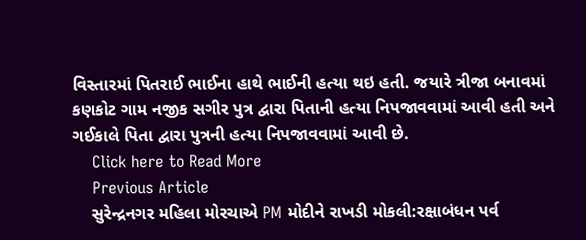વિસ્તારમાં પિતરાઈ ભાઈના હાથે ભાઈની હત્યા થઇ હતી. જયારે ત્રીજા બનાવમાં કણકોટ ગામ નજીક સગીર પુત્ર દ્વારા પિતાની હત્યા નિપજાવવામાં આવી હતી અને ગઈકાલે પિતા દ્વારા પુત્રની હત્યા નિપજાવવામાં આવી છે.
    Click here to Read More
    Previous Article
    સુરેન્દ્રનગર મહિલા મોરચાએ PM મોદીને રાખડી મોકલી:રક્ષાબંધન પર્વ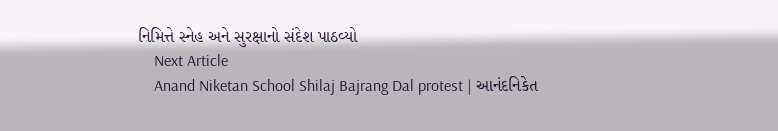નિમિત્તે સ્નેહ અને સુરક્ષાનો સંદેશ પાઠવ્યો
    Next Article
    Anand Niketan School Shilaj Bajrang Dal protest | આનંદનિકેત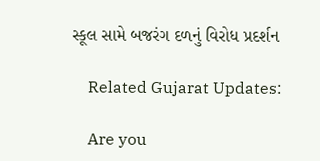સ્કૂલ સામે બજરંગ દળનું વિરોધ પ્રદર્શન

    Related Gujarat Updates:

    Are you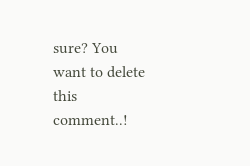sure? You want to delete this comment..!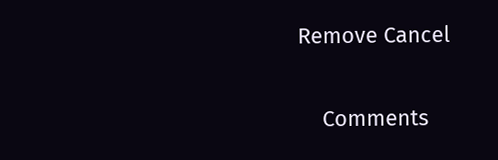Remove Cancel

    Comments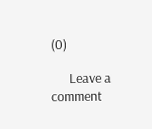(0)

      Leave a comment